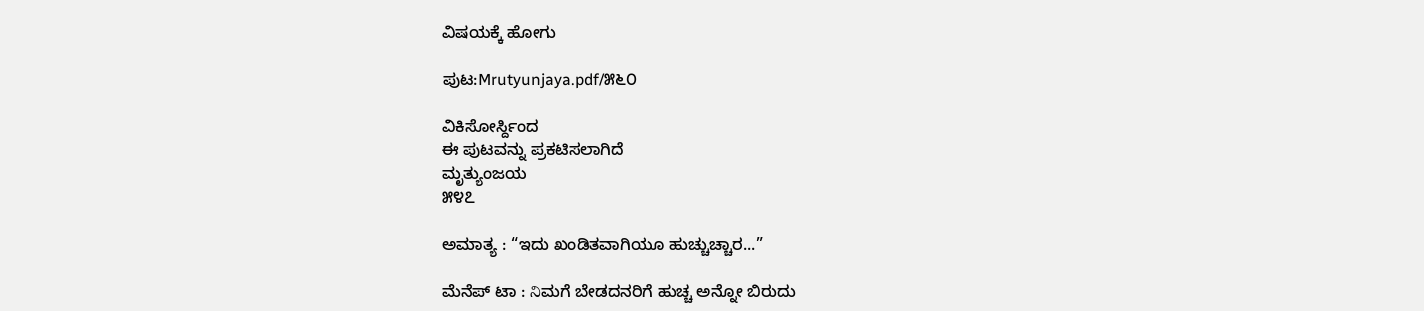ವಿಷಯಕ್ಕೆ ಹೋಗು

ಪುಟ:Mrutyunjaya.pdf/೫೬೦

ವಿಕಿಸೋರ್ಸ್ದಿಂದ
ಈ ಪುಟವನ್ನು ಪ್ರಕಟಿಸಲಾಗಿದೆ
ಮೃತ್ಯುಂಜಯ
೫೪೭

ಅಮಾತ್ಯ : “ಇದು ಖಂಡಿತವಾಗಿಯೂ ಹುಚ್ಚುಚ್ಚಾರ...”

ಮೆನೆಪ್ ಟಾ : నిಮಗೆ ಬೇಡದನರಿಗೆ ಹುಚ್ಚ ಅನ್ನೋ ಬಿರುದು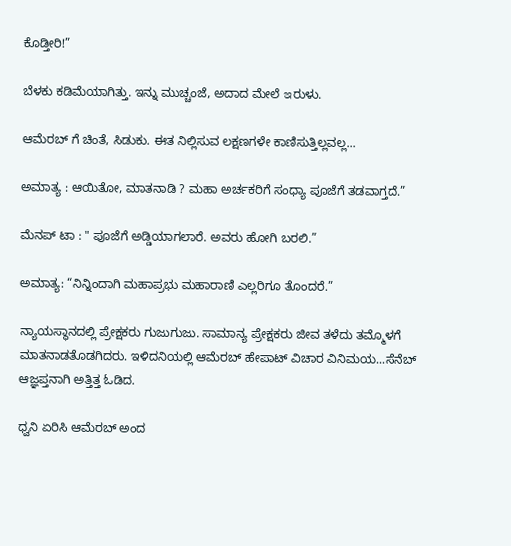ಕೊಡ್ತೀರಿ!”

ಬೆಳಕು ಕಡಿಮೆಯಾಗಿತ್ತು. ಇನ್ನು ಮುಚ್ಚಂಜೆ, ಅದಾದ ಮೇಲೆ ఇರುಳು.

ಆಮೆರಬ್ ಗೆ ಚಿಂತೆ, ಸಿಡುಕು. ಈತ ನಿಲ್ಲಿಸುವ ಲಕ್ಷಣಗಳೇ ಕಾಣಿಸುತ್ತಿಲ್ಲವಲ್ಲ...

ಅಮಾತ್ಯ : ಆಯಿತೋ, ಮಾತನಾಡಿ ? ಮಹಾ ಅರ್ಚಕರಿಗೆ ಸಂಧ್ಯಾ ಪೂಜೆಗೆ ತಡವಾಗ್ತದೆ.”

ಮೆನಪ್ ಟಾ : " ಪೂಜೆಗೆ ಅಡ್ಡಿಯಾಗಲಾರೆ. ಅವರು ಹೋಗಿ ಬರಲಿ.”

ಅಮಾತ್ಯ: “ನಿನ್ನಿಂದಾಗಿ ಮಹಾಪ್ರಭು ಮಹಾರಾಣಿ ಎಲ್ಲರಿಗೂ ತೊಂದರೆ.”

ನ್ಯಾಯಸ್ಥಾನದಲ್ಲಿ ಪ್ರೇಕ್ಷಕರು ಗುಜುಗುಜು. ಸಾಮಾನ್ಯ ಪ್ರೇಕ್ಷಕರು ಜೀವ ತಳೆದು ತಮ್ಮೊಳಗೆ ಮಾತನಾಡತೊಡಗಿದರು. ಇಳಿದನಿಯಲ್ಲಿ ಆಮೆರಬ್ ಹೇಪಾಟ್ ವಿಚಾರ ವಿನಿಮಯ...ಸೆನೆಬ್ ಆಜ್ಞಪ್ತನಾಗಿ ಅತ್ತಿತ್ತ ಓಡಿದ.

ಧ್ವನಿ ಏರಿಸಿ ಆಮೆರಬ್ ಅಂದ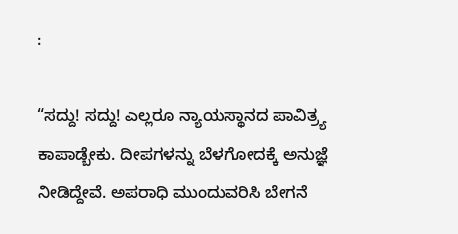:

“ಸದ್ದು! ಸದ್ದು! ಎಲ್ಲರೂ ನ್ಯಾಯಸ್ಥಾನದ ಪಾವಿತ್ರ್ಯ ಕಾಪಾಡ್ಬೇಕು. ದೀಪಗಳನ್ನು ಬೆಳಗೋದಕ್ಕೆ ಅನುಜ್ಞೆ ನೀಡಿದ್ದೇವೆ. ಅಪರಾಧಿ ಮುಂದುವರಿಸಿ ಬೇಗನೆ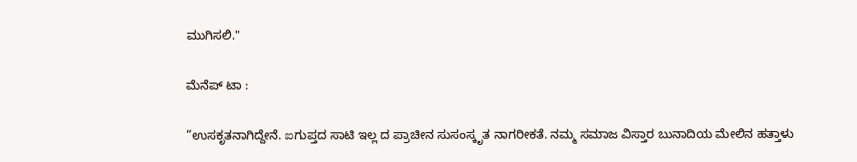ಮುಗಿಸಲಿ."

ಮೆನೆಪ್ ಟಾ :

“ಉಸಕೃತನಾಗಿದ್ದೇನೆ. ఐಗುಪ್ತದ ಸಾಟಿ ಇಲ್ಲ ದ ಪ್ರಾಚೀನ ಸುಸಂಸ್ಕೃತ ನಾಗರೀಕತೆ. ನಮ್ಮ ಸಮಾಜ ವಿಸ್ತಾರ ಬುನಾದಿಯ ಮೇಲಿನ ಹತ್ತಾಳು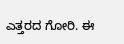ಎತ್ತರದ ಗೋರಿ. ಈ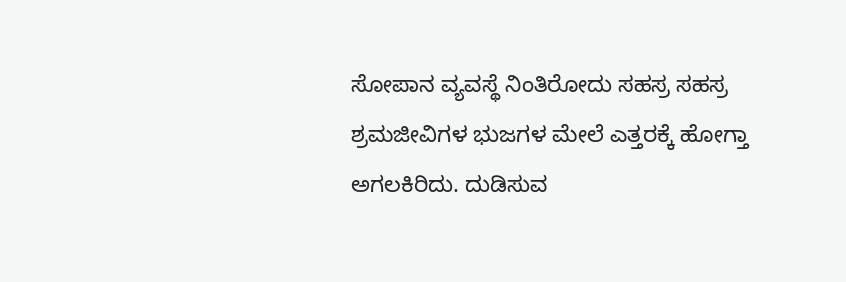ಸೋಪಾನ ವ್ಯವಸ್ಥೆ ನಿಂತಿರೋದು ಸಹಸ್ರ ಸಹಸ್ರ ಶ್ರಮಜೀವಿಗಳ ಭುಜಗಳ ಮೇಲೆ ಎತ್ತರಕ್ಕೆ ಹೋಗ್ತಾ ಅಗಲಕಿರಿದು. ದುಡಿಸುವ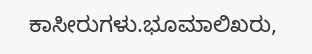ಕಾಸೀರುಗಳು.ಭೂಮಾಲಿಖರು,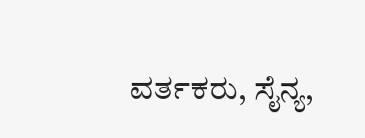ವರ್ತಕರು, ಸೈನ್ಯ,